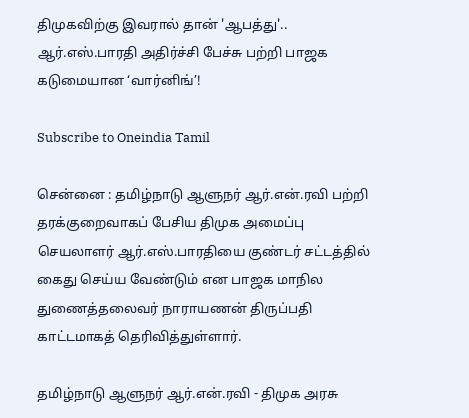திமுகவிற்கு இவரால் தான் 'ஆபத்து'.. ஆர்.எஸ்.பாரதி அதிர்ச்சி பேச்சு பற்றி பாஜக கடுமையான ‘வார்னிங்’!

Subscribe to Oneindia Tamil

சென்னை : தமிழ்நாடு ஆளுநர் ஆர்.என்.ரவி பற்றி தரக்குறைவாகப் பேசிய திமுக அமைப்பு செயலாளர் ஆர்.எஸ்.பாரதியை குண்டர் சட்டத்தில் கைது செய்ய வேண்டும் என பாஜக மாநில துணைத்தலைவர் நாராயணன் திருப்பதி காட்டமாகத் தெரிவித்துள்ளார்.

தமிழ்நாடு ஆளுநர் ஆர்.என்.ரவி - திமுக அரசு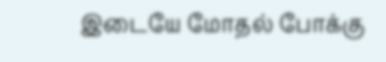இடையே மோதல் போக்கு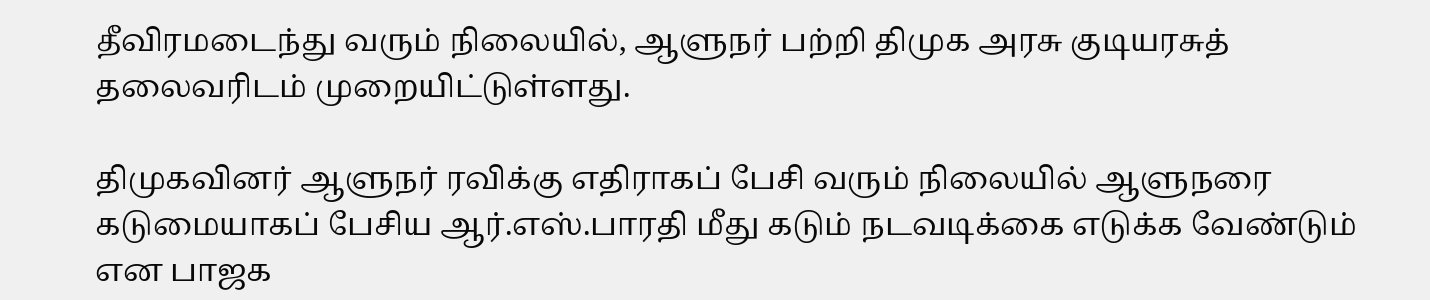தீவிரமடைந்து வரும் நிலையில், ஆளுநர் பற்றி திமுக அரசு குடியரசுத் தலைவரிடம் முறையிட்டுள்ளது.

திமுகவினர் ஆளுநர் ரவிக்கு எதிராகப் பேசி வரும் நிலையில் ஆளுநரை கடுமையாகப் பேசிய ஆர்.எஸ்.பாரதி மீது கடும் நடவடிக்கை எடுக்க வேண்டும் என பாஜக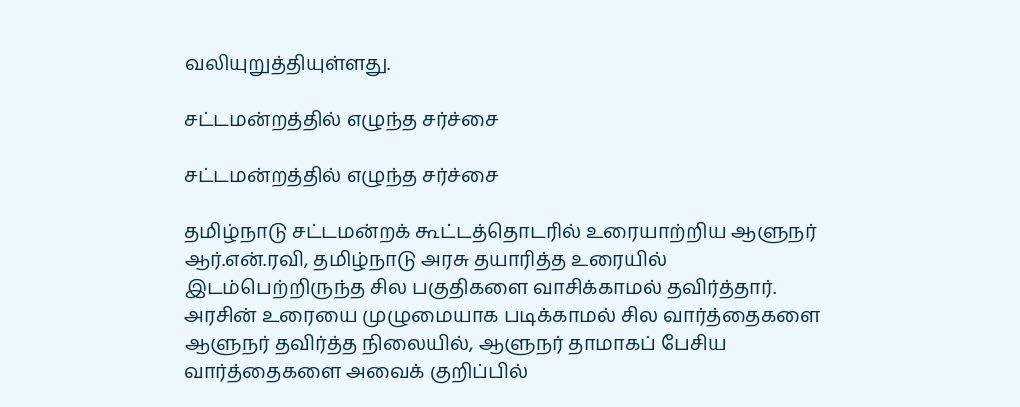வலியுறுத்தியுள்ளது.

சட்டமன்றத்தில் எழுந்த சர்ச்சை

சட்டமன்றத்தில் எழுந்த சர்ச்சை

தமிழ்நாடு சட்டமன்றக் கூட்டத்தொடரில் உரையாற்றிய ஆளுநர் ஆர்.என்.ரவி, தமிழ்நாடு அரசு தயாரித்த உரையில் இடம்பெற்றிருந்த சில பகுதிகளை வாசிக்காமல் தவிர்த்தார். அரசின் உரையை முழுமையாக படிக்காமல் சில வார்த்தைகளை ஆளுநர் தவிர்த்த நிலையில், ஆளுநர் தாமாகப் பேசிய வார்த்தைகளை அவைக் குறிப்பில்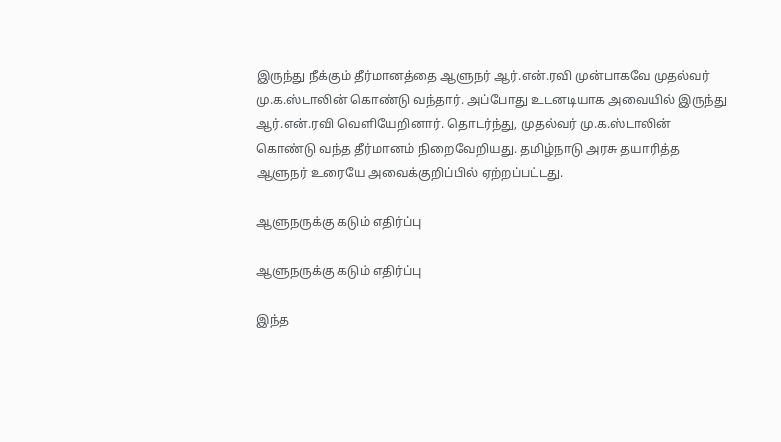இருந்து நீக்கும் தீர்மானத்தை ஆளுநர் ஆர்.என்.ரவி முன்பாகவே முதல்வர் மு.க.ஸ்டாலின் கொண்டு வந்தார். அப்போது உடனடியாக அவையில் இருந்து ஆர்.என்.ரவி வெளியேறினார். தொடர்ந்து, முதல்வர் மு.க.ஸ்டாலின் கொண்டு வந்த தீர்மானம் நிறைவேறியது. தமிழ்நாடு அரசு தயாரித்த ஆளுநர் உரையே அவைக்குறிப்பில் ஏற்றப்பட்டது.

ஆளுநருக்கு கடும் எதிர்ப்பு

ஆளுநருக்கு கடும் எதிர்ப்பு

இந்த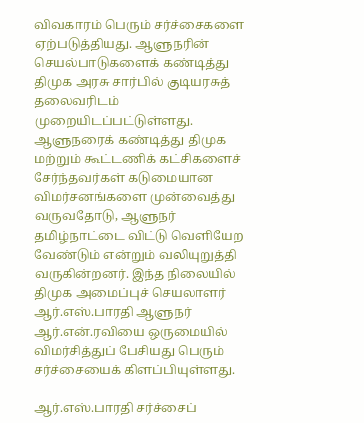விவகாரம் பெரும் சர்ச்சைகளை ஏற்படுத்தியது. ஆளுநரின் செயல்பாடுகளைக் கண்டித்து திமுக அரசு சார்பில் குடியரசுத் தலைவரிடம் முறையிடப்பட்டுள்ளது. ஆளுநரைக் கண்டித்து திமுக மற்றும் கூட்டணிக் கட்சிகளைச் சேர்ந்தவர்கள் கடுமையான விமர்சனங்களை முன்வைத்து வருவதோடு, ஆளுநர் தமிழ்நாட்டை விட்டு வெளியேற வேண்டும் என்றும் வலியுறுத்தி வருகின்றனர். இந்த நிலையில் திமுக அமைப்புச் செயலாளர் ஆர்.எஸ்.பாரதி ஆளுநர் ஆர்.என்.ரவியை ஒருமையில் விமர்சித்துப் பேசியது பெரும் சர்ச்சையைக் கிளப்பியுள்ளது.

ஆர்.எஸ்.பாரதி சர்ச்சைப்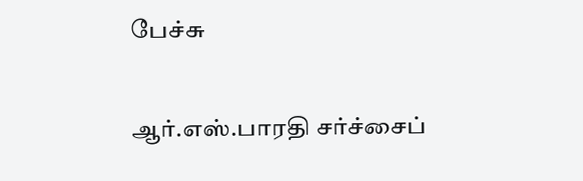பேச்சு

ஆர்.எஸ்.பாரதி சர்ச்சைப்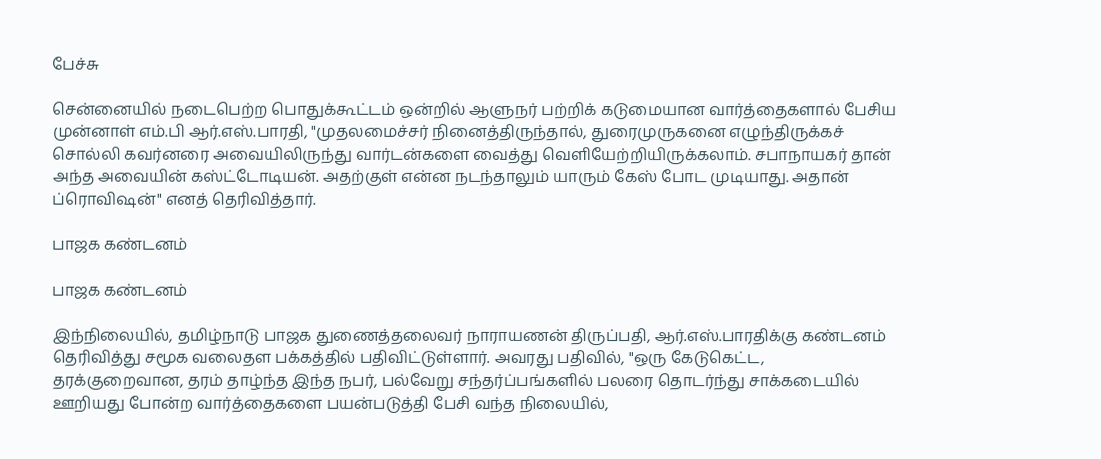பேச்சு

சென்னையில் நடைபெற்ற பொதுக்கூட்டம் ஒன்றில் ஆளுநர் பற்றிக் கடுமையான வார்த்தைகளால் பேசிய முன்னாள் எம்.பி ஆர்.எஸ்.பாரதி, "முதலமைச்சர் நினைத்திருந்தால், துரைமுருகனை எழுந்திருக்கச் சொல்லி கவர்னரை அவையிலிருந்து வார்டன்களை வைத்து வெளியேற்றியிருக்கலாம். சபாநாயகர் தான் அந்த அவையின் கஸ்ட்டோடியன். அதற்குள் என்ன நடந்தாலும் யாரும் கேஸ் போட முடியாது. அதான் ப்ரொவிஷன்" எனத் தெரிவித்தார்.

பாஜக கண்டனம்

பாஜக கண்டனம்

இந்நிலையில், தமிழ்நாடு பாஜக துணைத்தலைவர் நாராயணன் திருப்பதி, ஆர்.எஸ்.பாரதிக்கு கண்டனம் தெரிவித்து சமூக வலைதள பக்கத்தில் பதிவிட்டுள்ளார். அவரது பதிவில், "ஒரு கேடுகெட்ட, தரக்குறைவான, தரம் தாழ்ந்த இந்த நபர், பல்வேறு சந்தர்ப்பங்களில் பலரை தொடர்ந்து சாக்கடையில் ஊறியது போன்ற வார்த்தைகளை பயன்படுத்தி பேசி வந்த நிலையில்,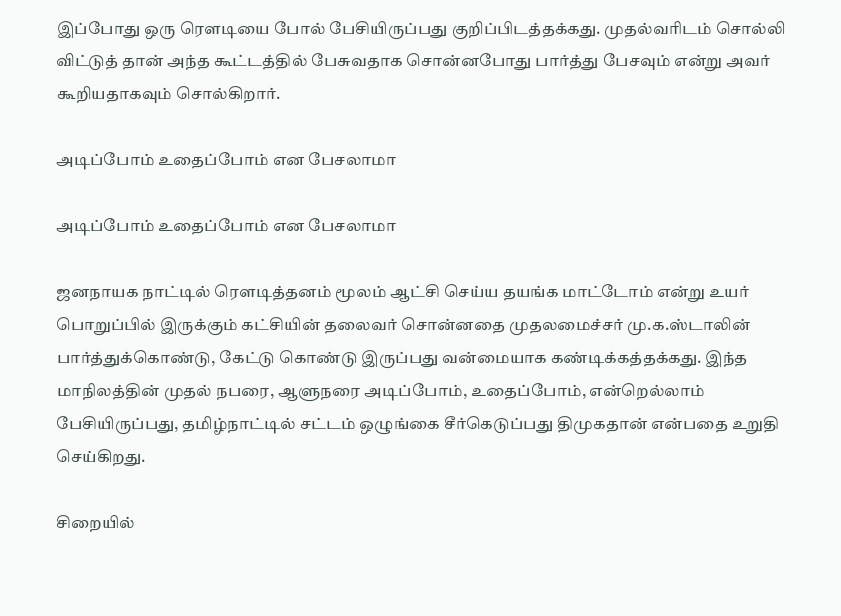இப்போது ஒரு ரௌடியை போல் பேசியிருப்பது குறிப்பிடத்தக்கது. முதல்வரிடம் சொல்லி விட்டுத் தான் அந்த கூட்டத்தில் பேசுவதாக சொன்னபோது பார்த்து பேசவும் என்று அவர் கூறியதாகவும் சொல்கிறார்.

அடிப்போம் உதைப்போம் என பேசலாமா

அடிப்போம் உதைப்போம் என பேசலாமா

ஜனநாயக நாட்டில் ரௌடித்தனம் மூலம் ஆட்சி செய்ய தயங்க மாட்டோம் என்று உயர் பொறுப்பில் இருக்கும் கட்சியின் தலைவர் சொன்னதை முதலமைச்சர் மு.க.ஸ்டாலின் பார்த்துக்கொண்டு, கேட்டு கொண்டு இருப்பது வன்மையாக கண்டிக்கத்தக்கது. இந்த மாநிலத்தின் முதல் நபரை, ஆளுநரை அடிப்போம், உதைப்போம், என்றெல்லாம் பேசியிருப்பது, தமிழ்நாட்டில் சட்டம் ஒழுங்கை சீர்கெடுப்பது திமுகதான் என்பதை உறுதி செய்கிறது.

சிறையில்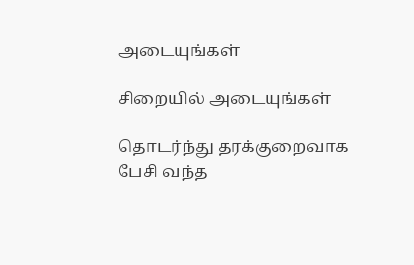அடையுங்கள்

சிறையில் அடையுங்கள்

தொடர்ந்து தரக்குறைவாக பேசி வந்த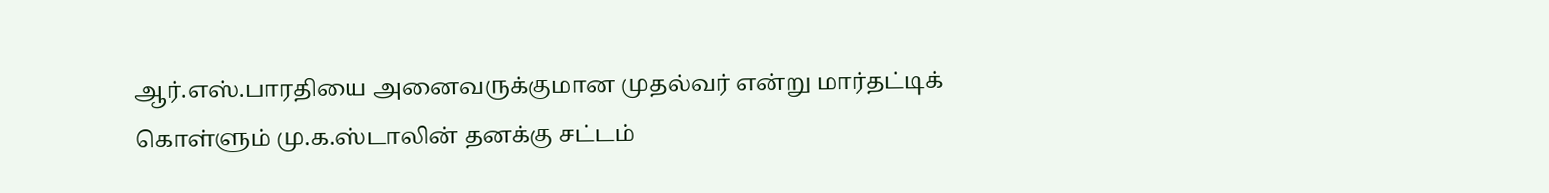ஆர்.எஸ்.பாரதியை அனைவருக்குமான முதல்வர் என்று மார்தட்டிக் கொள்ளும் மு.க.ஸ்டாலின் தனக்கு சட்டம்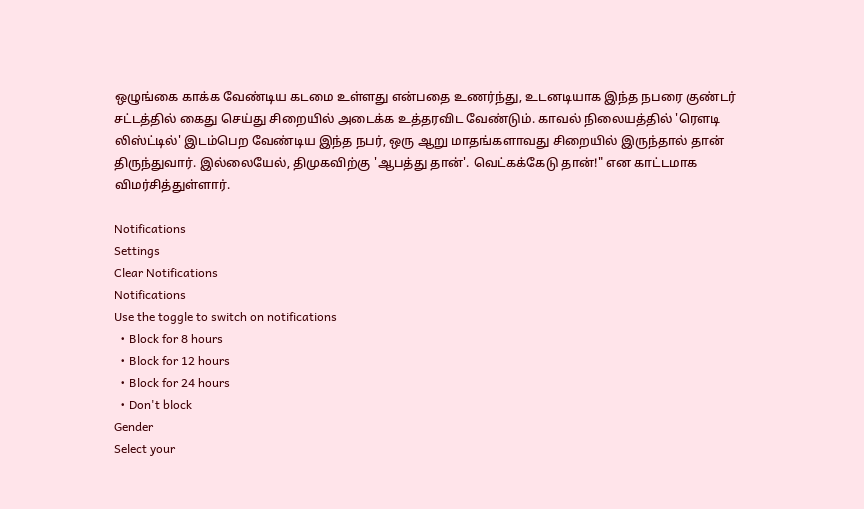ஒழுங்கை காக்க வேண்டிய கடமை உள்ளது என்பதை உணர்ந்து, உடனடியாக இந்த நபரை குண்டர் சட்டத்தில் கைது செய்து சிறையில் அடைக்க உத்தரவிட வேண்டும். காவல் நிலையத்தில் 'ரௌடி லிஸ்ட்டில்' இடம்பெற வேண்டிய இந்த நபர், ஒரு ஆறு மாதங்களாவது சிறையில் இருந்தால் தான் திருந்துவார். இல்லையேல், திமுகவிற்கு 'ஆபத்து தான்'. வெட்கக்கேடு தான்!" என காட்டமாக விமர்சித்துள்ளார்.

Notifications
Settings
Clear Notifications
Notifications
Use the toggle to switch on notifications
  • Block for 8 hours
  • Block for 12 hours
  • Block for 24 hours
  • Don't block
Gender
Select your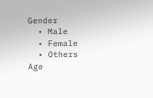Gender
  • Male
  • Female
  • Others
Age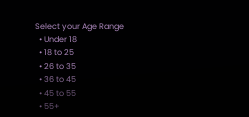Select your Age Range
  • Under 18
  • 18 to 25
  • 26 to 35
  • 36 to 45
  • 45 to 55
  • 55+